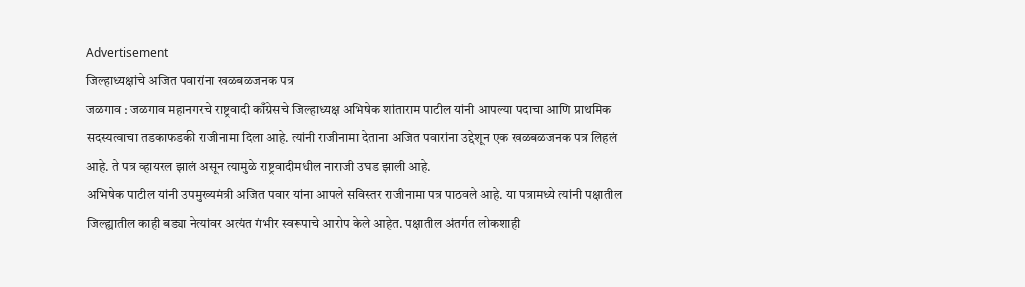Advertisement
जिल्हाध्यक्षांचे अजित पवारांना खळबळजनक पत्र
जळगाव : जळगाव महानगरचे राष्ट्रवादी काँग्रेसचे जिल्हाध्यक्ष अभिषेक शांताराम पाटील यांनी आपल्या पदाचा आणि प्राथमिक सदस्यत्वाचा तडकाफडकी राजीनामा दिला आहे. त्यांनी राजीनामा देताना अजित पवारांना उद्देशून एक खळबळजनक पत्र लिहलं आहे. ते पत्र व्हायरल झालं असून त्यामुळे राष्ट्रवादीमधील नाराजी उघड झाली आहे.
अभिषेक पाटील यांनी उपमुख्यमंत्री अजित पवार यांना आपले सविस्तर राजीनामा पत्र पाठवले आहे. या पत्रामध्ये त्यांनी पक्षातील जिल्ह्यातील काही बड्या नेत्यांवर अत्यंत गंभीर स्वरूपाचे आरोप केले आहेत. पक्षातील अंतर्गत लोकशाही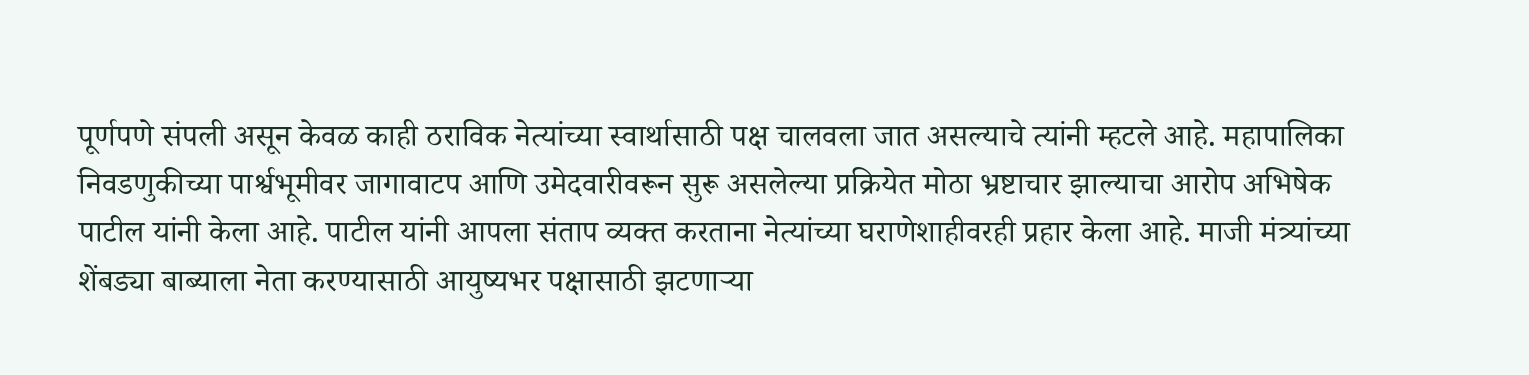पूर्णपणे संपली असून केवळ काही ठराविक नेत्यांच्या स्वार्थासाठी पक्ष चालवला जात असल्याचे त्यांनी म्हटले आहे. महापालिका निवडणुकीच्या पार्श्वभूमीवर जागावाटप आणि उमेदवारीवरून सुरू असलेल्या प्रक्रियेत मोठा भ्रष्टाचार झाल्याचा आरोप अभिषेक पाटील यांनी केला आहे. पाटील यांनी आपला संताप व्यक्त करताना नेत्यांच्या घराणेशाहीवरही प्रहार केला आहे. माजी मंत्र्यांच्या शेंबड्या बाब्याला नेता करण्यासाठी आयुष्यभर पक्षासाठी झटणाऱ्या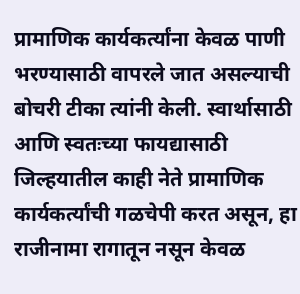प्रामाणिक कार्यकर्त्यांना केवळ पाणी भरण्यासाठी वापरले जात असल्याची बोचरी टीका त्यांनी केली. स्वार्थासाठी आणि स्वतःच्या फायद्यासाठी जिल्हयातील काही नेते प्रामाणिक कार्यकर्त्यांची गळचेपी करत असून, हा राजीनामा रागातून नसून केवळ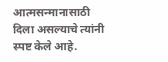आत्मसन्मानासाठी दिला असल्याचे त्यांनी स्पष्ट केले आहे.